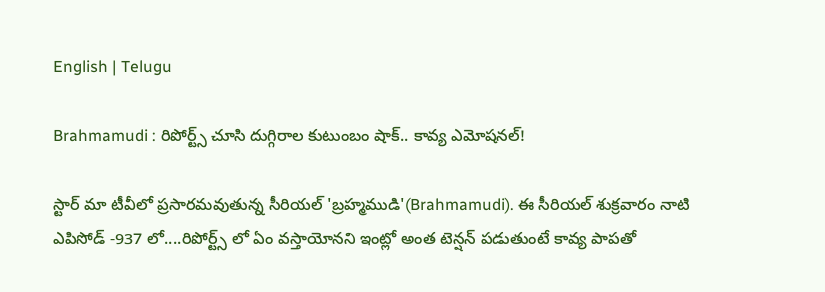English | Telugu

Brahmamudi : రిపోర్ట్స్ చూసి దుగ్గిరాల కుటుంబం షాక్.. కావ్య ఎమోషనల్!

స్టార్ మా టీవీలో ప్రసారమవుతున్న సీరియల్ 'బ్రహ్మముడి'(Brahmamudi). ఈ సీరియల్ శుక్రవారం నాటి ఎపిసోడ్ -937 లో....రిపోర్ట్స్ లో ఏం వస్తాయోనని ఇంట్లో అంత టెన్షన్ పడుతుంటే కావ్య పాపతో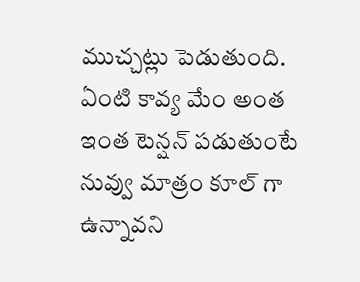ముచ్చట్లు పెడుతుంది. ఏంటి కావ్య మేం అంత ఇంత టెన్షన్ పడుతుంటే నువ్వు మాత్రం కూల్ గా ఉన్నావని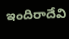ఇందిరాదేవి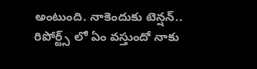అంటుంది. నాకెందుకు టెన్షన్.. రిపోర్ట్స్ లో ఏం వస్తుందో నాకు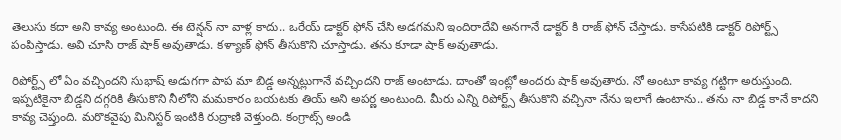తెలుసు కదా అని కావ్య అంటుంది. ఈ టెన్షన్ నా వాళ్ల కాదు.. ఒరేయ్ డాక్టర్ ఫోన్ చేసి అడగమని ఇందిరాదేవి అనగానే డాక్టర్ కి రాజ్ ఫోన్ చేస్తాడు. కాసేపటికి డాక్టర్ రిపోర్ట్స్ పంపిస్తాడు. అవి చూసి రాజ్ షాక్ అవుతాడు. కళ్యాణ్ ఫోన్ తీసుకొని చూస్తాడు. తను కూడా షాక్ అవుతాడు.

రిపోర్ట్స్ లో ఏం వచ్చిందని సుభాష్ అడుగగా పాప మా బిడ్డ అన్నట్లుగానే వచ్చిందని రాజ్ అంటాడు. దాంతో ఇంట్లో అందరు షాక్ అవుతారు. నో అంటూ కావ్య గట్టిగా అరుస్తుంది. ఇప్పటికైనా బిడ్డని దగ్గరికి తీసుకొని నీలోని మమకారం బయటకు తియ్ అని అపర్ణ అంటుంది. మీరు ఎన్ని రిపోర్ట్స్ తీసుకొని వచ్చినా నేను ఇలాగే ఉంటాను.. తను నా బిడ్డ కానే కాదని కావ్య చెప్తుంది. మరొకవైపు మినిస్టర్ ఇంటికి రుద్రాణి వెళ్తుంది. కంగ్రాట్స్ అండి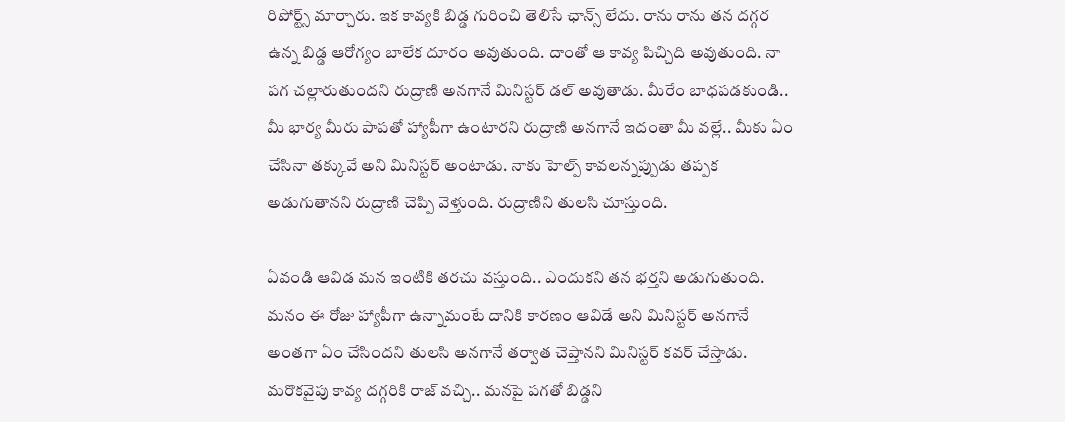రిపోర్ట్స్ మార్చారు. ఇక కావ్యకి బిడ్డ గురించి తెలిసే ఛాన్స్ లేదు. రాను రాను తన దగ్గర ఉన్న బిడ్డ ఆరోగ్యం బాలేక దూరం అవుతుంది. దాంతో ఆ కావ్య పిచ్చిది అవుతుంది. నా పగ చల్లారుతుందని రుద్రాణి అనగానే మినిస్టర్ డల్ అవుతాడు. మీరేం బాధపడకుండి.. మీ భార్య మీరు పాపతో హ్యాపీగా ఉంటారని రుద్రాణి అనగానే ఇదంతా మీ వల్లే.. మీకు ఏం చేసినా తక్కువే అని మినిస్టర్ అంటాడు. నాకు హెల్ప్ కావలన్నప్పుడు తప్పక అడుగుతానని రుద్రాణి చెప్పి వెళ్తుంది. రుద్రాణిని తులసి చూస్తుంది.

ఏవండి ఆవిడ మన ఇంటికి తరచు వస్తుంది.. ఎందుకని తన భర్తని అడుగుతుంది. మనం ఈ రోజు హ్యాపీగా ఉన్నామంటే దానికి కారణం ఆవిడే అని మినిస్టర్ అనగానే అంతగా ఏం చేసిందని తులసి అనగానే తర్వాత చెప్తానని మినిస్టర్ కవర్ చేస్తాడు. మరొకవైపు కావ్య దగ్గరికి రాజ్ వచ్చి.. మనపై పగతో బిడ్డని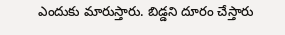ఎందుకు మారుస్తారు. బిడ్డని దూరం చేస్తారు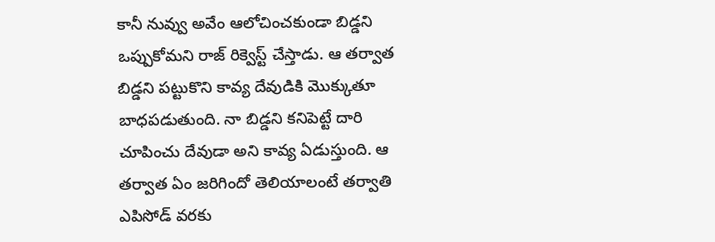కానీ నువ్వు అవేం ఆలోచించకుండా బిడ్డని ఒప్పుకోమని రాజ్ రిక్వెస్ట్ చేస్తాడు. ఆ తర్వాత బిడ్డని పట్టుకొని కావ్య దేవుడికి మొక్కుతూ బాధపడుతుంది. నా బిడ్డని కనిపెట్టే దారి చూపించు దేవుడా అని కావ్య ఏడుస్తుంది. ఆ తర్వాత ఏం జరిగిందో తెలియాలంటే తర్వాతి ఎపిసోడ్ వరకు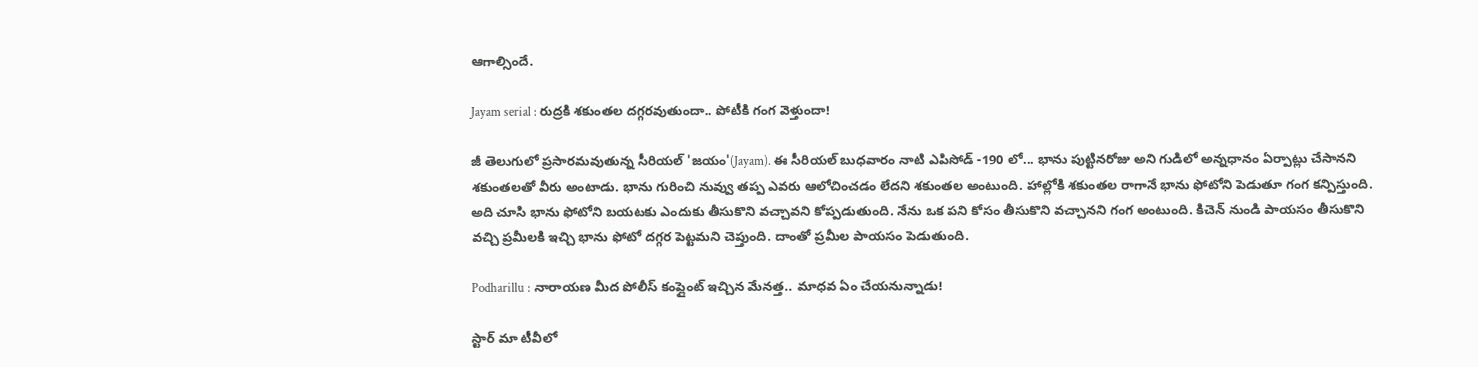ఆగాల్సిందే.

Jayam serial : రుద్రకి శకుంతల దగ్గరవుతుందా.. పోటీకి గంగ వెళ్తుందా!

జీ తెలుగులో ప్రసారమవుతున్న సీరియల్ 'జయం'(Jayam). ఈ సీరియల్ బుధవారం నాటి ఎపిసోడ్ -190 లో... భాను పుట్టినరోజు అని గుడిలో అన్నధానం ఏర్పాట్లు చేసానని శకుంతలతో వీరు అంటాడు. భాను గురించి నువ్వు తప్ప ఎవరు ఆలోచించడం లేదని శకుంతల అంటుంది. హాల్లోకి శకుంతల రాగానే భాను ఫోటోని పెడుతూ గంగ కన్పిస్తుంది. అది చూసి భాను ఫోటోని బయటకు ఎందుకు తీసుకొని వచ్చావని కోప్పడుతుంది. నేను ఒక పని కోసం తీసుకొని వచ్చానని గంగ అంటుంది. కిచెన్ నుండి పాయసం తీసుకొని వచ్చి ప్రమీలకి ఇచ్చి భాను ఫోటో దగ్గర పెట్టమని చెప్తుంది. దాంతో ప్రమీల పాయసం పెడుతుంది.

Podharillu : నారాయణ మీద పోలీస్ కంప్లైంట్ ఇచ్చిన మేనత్త.. మాధవ ఏం చేయనున్నాడు!

స్టార్ మా టీవీలో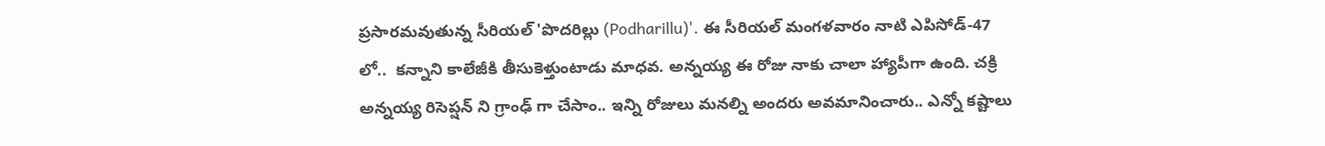ప్రసారమవుతున్న సీరియల్ 'పొదరిల్లు (Podharillu)'. ఈ సీరియల్ మంగళవారం నాటి ఎపిసోడ్-47 లో..  కన్నాని కాలేజీకి తీసుకెళ్తుంటాడు మాధవ. అన్నయ్య ఈ రోజు నాకు చాలా హ్యాపీగా ఉంది. చక్రి అన్నయ్య రిసెప్షన్ ని గ్రాంఢ్ గా చేసాం.. ఇన్ని రోజులు మనల్ని అందరు అవమానించారు.. ఎన్నో కష్టాలు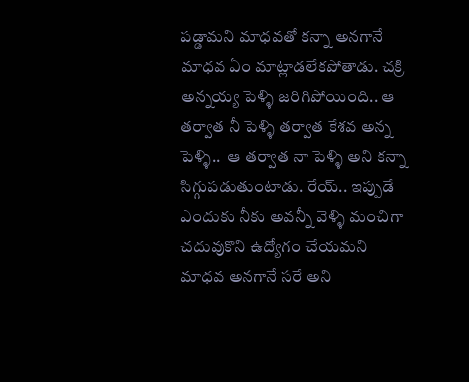పడ్డామని మాధవతో కన్నా అనగానే మాధవ ఏం మాట్లాడలేకపోతాడు. చక్రి అన్నయ్య పెళ్ళి జరిగిపోయింది.. ఆ తర్వాత నీ పెళ్ళి తర్వాత కేశవ అన్న పెళ్ళి..  ఆ తర్వాత నా పెళ్ళి అని కన్నా సిగ్గుపడుతుంటాడు. రేయ్.. ఇప్పుడే ఎందుకు నీకు అవన్నీ వెళ్ళి మంచిగా చదువుకొని ఉద్యోగం చేయమని మాధవ అనగానే సరే అని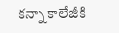కన్నా కాలేజీకి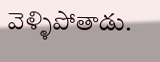వెళ్ళిపోతాడు.